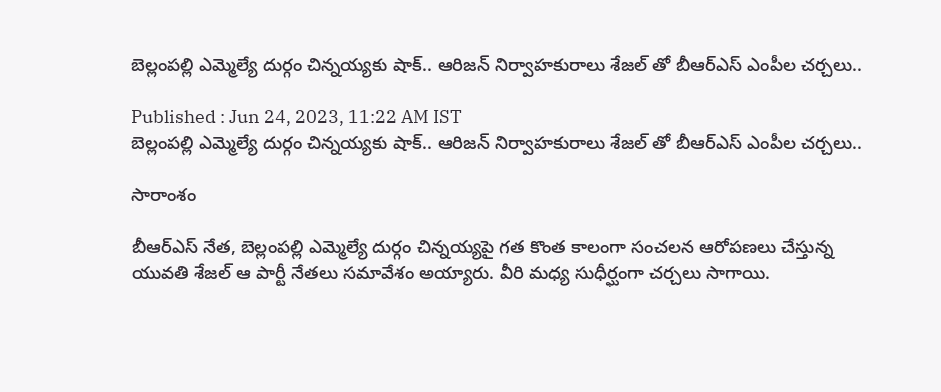బెల్లంపల్లి ఎమ్మెల్యే దుర్గం చిన్నయ్యకు షాక్.. ఆరిజన్ నిర్వాహకురాలు శేజల్ తో బీఆర్ఎస్ ఎంపీల చర్చలు..

Published : Jun 24, 2023, 11:22 AM IST
బెల్లంపల్లి ఎమ్మెల్యే దుర్గం చిన్నయ్యకు షాక్.. ఆరిజన్ నిర్వాహకురాలు శేజల్ తో బీఆర్ఎస్ ఎంపీల చర్చలు..

సారాంశం

బీఆర్ఎస్ నేత, బెల్లంపల్లి ఎమ్మెల్యే దుర్గం చిన్నయ్యపై గత కొంత కాలంగా సంచలన ఆరోపణలు చేస్తున్న యువతి శేజల్ ఆ పార్టీ నేతలు సమావేశం అయ్యారు. వీరి మధ్య సుధీర్ఘంగా చర్చలు సాగాయి.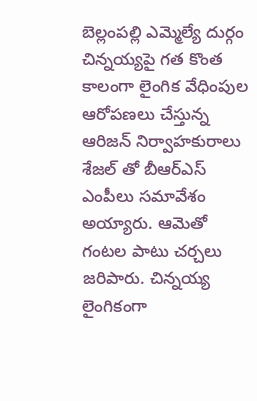బెల్లంపల్లి ఎమ్మెల్యే దుర్గం చిన్నయ్యపై గత కొంత కాలంగా లైంగిక వేధింపుల ఆరోపణలు చేస్తున్న ఆరిజన్ నిర్వాహకురాలు శేజల్ తో బీఆర్ఎస్ ఎంపీలు సమావేశం అయ్యారు. ఆమెతో గంటల పాటు చర్చలు జరిపారు. చిన్నయ్య లైంగికంగా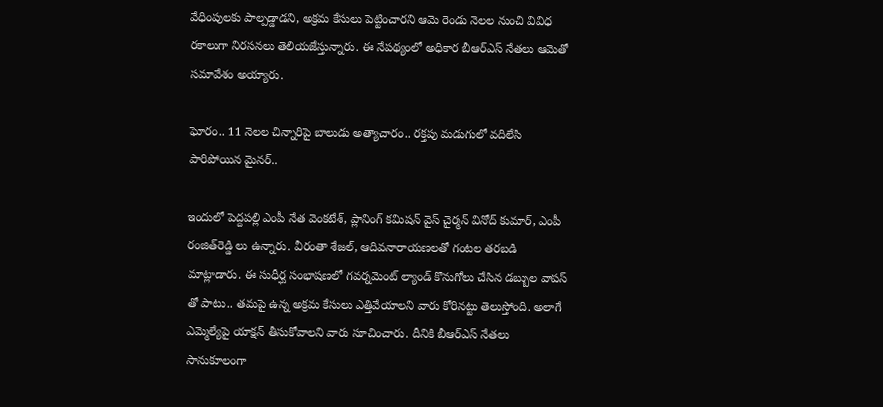వేధింపులకు పాల్పడ్డాడని, అక్రమ కేసులు పెట్టించారని ఆమె రెండు నెలల నుంచి వివిధ రకాలుగా నిరసనలు తెలియజేస్తున్నారు. ఈ నేపథ్యంలో అధికార బీఆర్ఎస్ నేతలు ఆమెతో సమావేశం అయ్యారు.

ఘోరం.. 11 నెలల చిన్నారిపై బాలుడు అత్యాచారం.. రక్తపు మడుగులో వదిలేసి పారిపోయిన మైనర్..

ఇందులో పెద్దపల్లి ఎంపీ నేత వెంకటేశ్, ప్లానింగ్ కమిషన్ వైస్ చైర్మన్ వినోద్ కుమార్, ఎంపీ రంజిత్‌రెడ్డి లు ఉన్నారు. వీరంతా శేజల్, ఆదివనారాయణలతో గంటల తరబడి మాట్లాడారు. ఈ సుధీర్ఘ సంభాషణలో గవర్నమెంట్ ల్యాండ్ కొనుగోలు చేసిన డబ్బుల వాపస్ తో పాటు.. తమపై ఉన్న అక్రమ కేసులు ఎత్తివేయాలని వారు కోరినట్టు తెలుస్తోంది. అలాగే ఎమ్మెల్యేపై యాక్షన్ తీసుకోవాలని వారు సూచించారు. దీనికి బీఆర్ఎస్ నేతలు సానుకూలంగా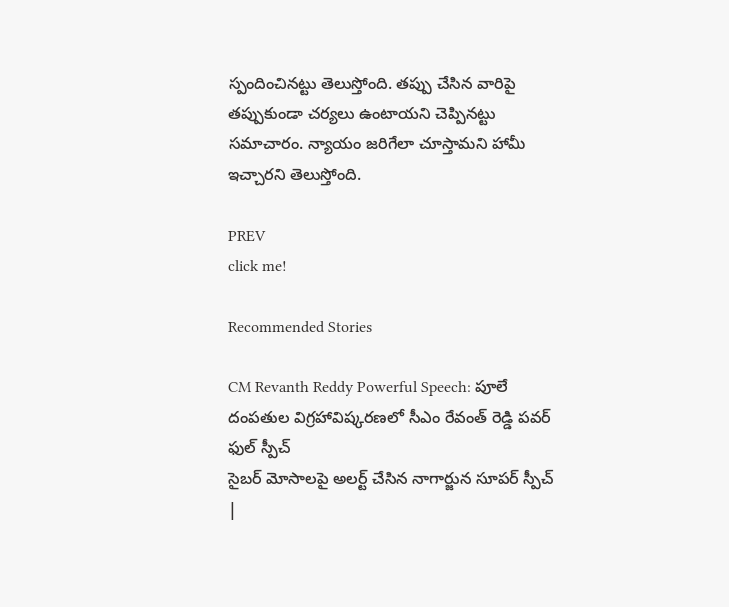స్పందించినట్టు తెలుస్తోంది. తప్పు చేసిన వారిపై తప్పుకుండా చర్యలు ఉంటాయని చెప్పినట్టు సమాచారం. న్యాయం జరిగేలా చూస్తామని హామీ ఇచ్చారని తెలుస్తోంది.

PREV
click me!

Recommended Stories

CM Revanth Reddy Powerful Speech: పూలే దంపతుల విగ్రహావిష్కరణలో సీఎం రేవంత్ రెడ్డి పవర్ ఫుల్ స్పీచ్
సైబర్ మోసాలపై అలర్ట్ చేసిన నాగార్జున సూపర్ స్పీచ్ |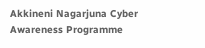Akkineni Nagarjuna Cyber Awareness Programme